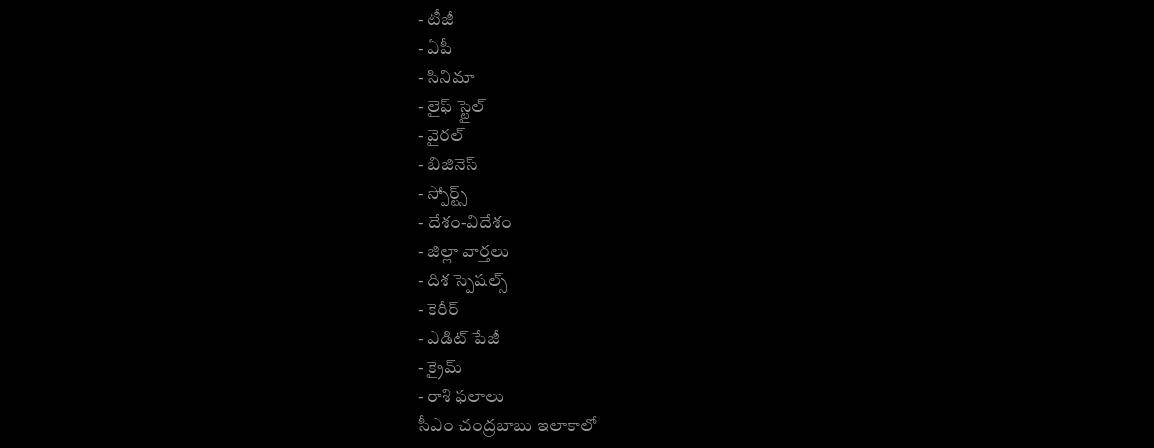- టీజీ
- ఏపీ
- సినిమా
- లైఫ్ స్టైల్
- వైరల్
- బిజినెస్
- స్పోర్ట్స్
- దేశం-విదేశం
- జిల్లా వార్తలు
- దిశ స్పెషల్స్
- కెరీర్
- ఎడిట్ పేజీ
- క్రైమ్
- రాశి ఫలాలు
సీఎం చంద్రబాబు ఇలాకాలో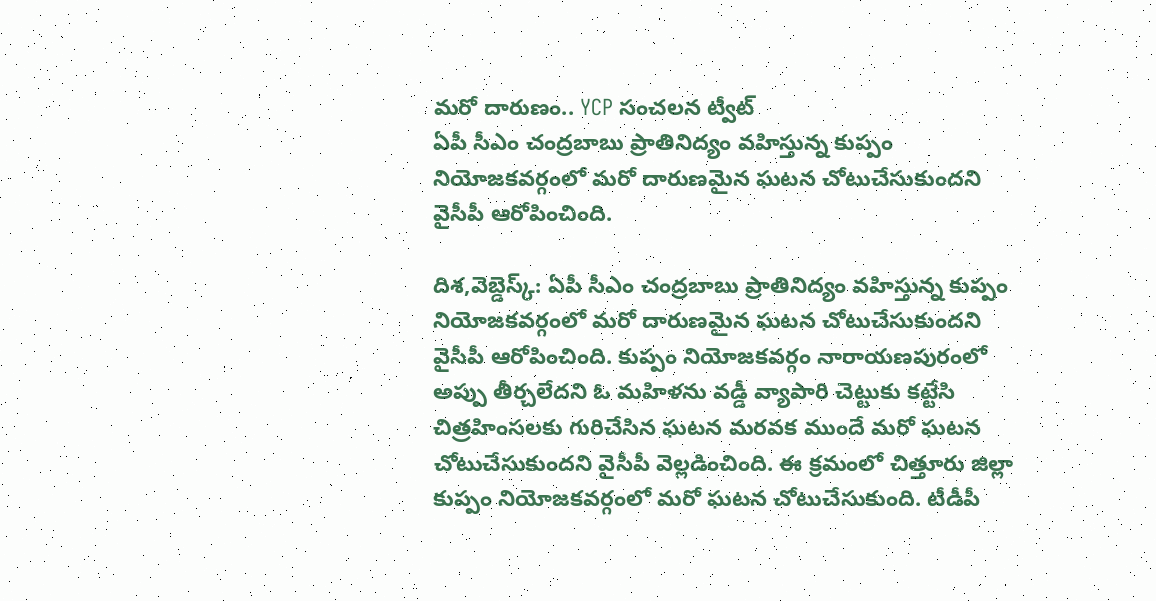మరో దారుణం.. YCP సంచలన ట్వీట్
ఏపీ సీఎం చంద్రబాబు ప్రాతినిద్యం వహిస్తున్న కుప్పం నియోజకవర్గంలో మరో దారుణమైన ఘటన చోటుచేసుకుందని వైసీపీ ఆరోపించింది.

దిశ,వెబ్డెస్క్: ఏపీ సీఎం చంద్రబాబు ప్రాతినిద్యం వహిస్తున్న కుప్పం నియోజకవర్గంలో మరో దారుణమైన ఘటన చోటుచేసుకుందని వైసీపీ ఆరోపించింది. కుప్పం నియోజకవర్గం నారాయణపురంలో అప్పు తీర్చలేదని ఓ మహిళను వడ్డీ వ్యాపారి చెట్టుకు కట్టేసి చిత్రహింసలకు గురిచేసిన ఘటన మరవక ముందే మరో ఘటన చోటుచేసుకుందని వైసీపీ వెల్లడించింది. ఈ క్రమంలో చిత్తూరు జిల్లా కుప్పం నియోజకవర్గంలో మరో ఘటన చోటుచేసుకుంది. టీడీపీ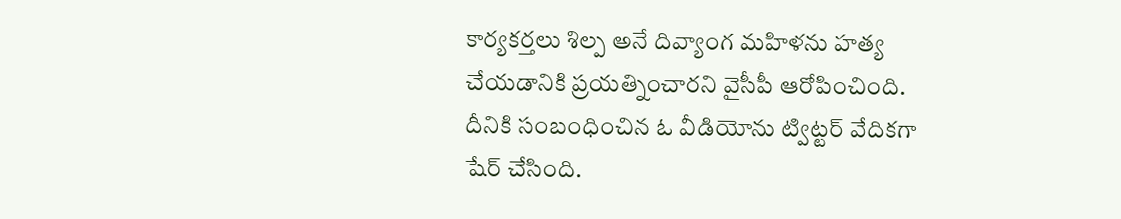కార్యకర్తలు శిల్ప అనే దివ్యాంగ మహిళను హత్య చేయడానికి ప్రయత్నించారని వైసీపీ ఆరోపించింది. దీనికి సంబంధించిన ఓ వీడియోను ట్విట్టర్ వేదికగా షేర్ చేసింది.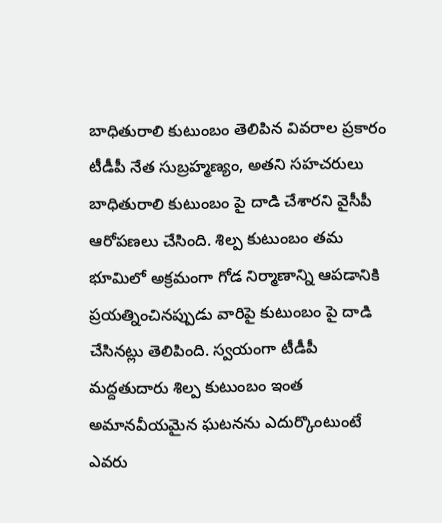బాధితురాలి కుటుంబం తెలిపిన వివరాల ప్రకారం టీడీపీ నేత సుబ్రహ్మణ్యం, అతని సహచరులు బాధితురాలి కుటుంబం పై దాడి చేశారని వైసీపీ ఆరోపణలు చేసింది. శిల్ప కుటుంబం తమ భూమిలో అక్రమంగా గోడ నిర్మాణాన్ని ఆపడానికి ప్రయత్నించినప్పుడు వారిపై కుటుంబం పై దాడి చేసినట్లు తెలిపింది. స్వయంగా టీడీపీ మద్దతుదారు శిల్ప కుటుంబం ఇంత అమానవీయమైన ఘటనను ఎదుర్కొంటుంటే ఎవరు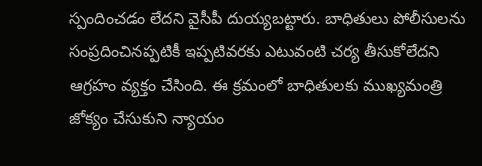స్పందించడం లేదని వైసీపీ దుయ్యబట్టారు. బాధితులు పోలీసులను సంప్రదించినప్పటికీ ఇప్పటివరకు ఎటువంటి చర్య తీసుకోలేదని ఆగ్రహం వ్యక్తం చేసింది. ఈ క్రమంలో బాధితులకు ముఖ్యమంత్రి జోక్యం చేసుకుని న్యాయం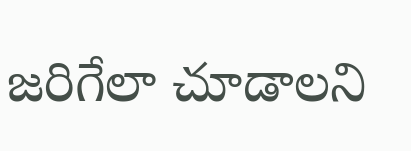జరిగేలా చూడాలని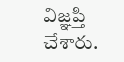విజ్ఞప్తి చేశారు.